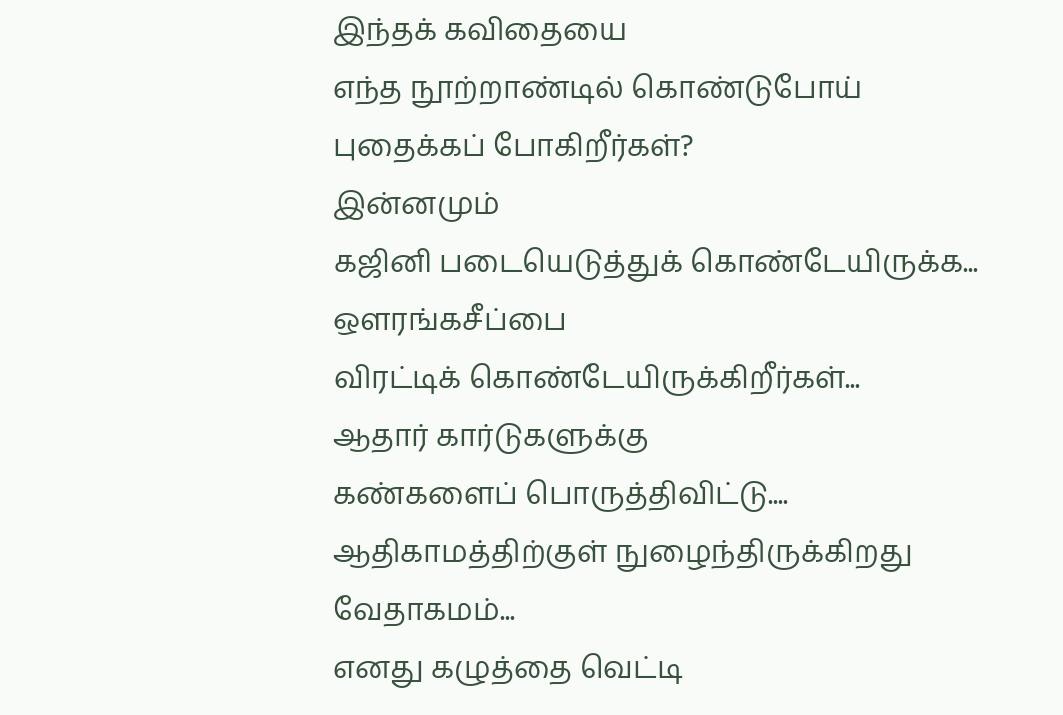இந்தக் கவிதையை
எந்த நூற்றாண்டில் கொண்டுபோய்
புதைக்கப் போகிறீர்கள்?
இன்னமும்
கஜினி படையெடுத்துக் கொண்டேயிருக்க...
ஔரங்கசீப்பை
விரட்டிக் கொண்டேயிருக்கிறீர்கள்...
ஆதார் கார்டுகளுக்கு
கண்களைப் பொருத்திவிட்டு....
ஆதிகாமத்திற்குள் நுழைந்திருக்கிறது
வேதாகமம்...
எனது கழுத்தை வெட்டி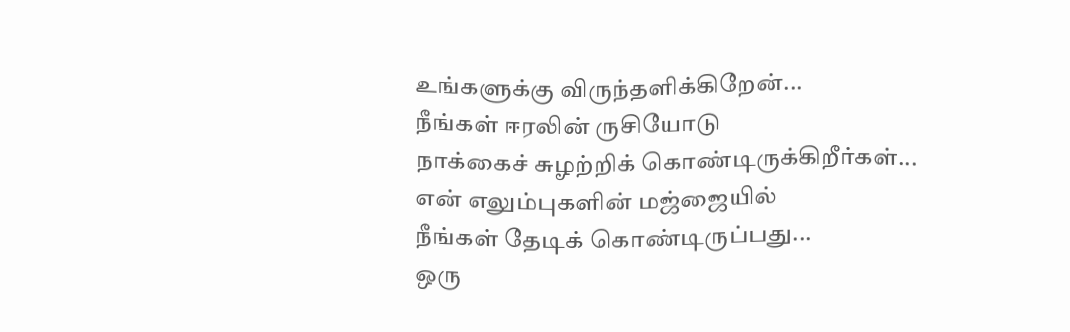உங்களுக்கு விருந்தளிக்கிறேன்...
நீங்கள் ஈரலின் ருசியோடு
நாக்கைச் சுழற்றிக் கொண்டிருக்கிறீர்கள்...
என் எலும்புகளின் மஜ்ஜையில்
நீங்கள் தேடிக் கொண்டிருப்பது...
ஒரு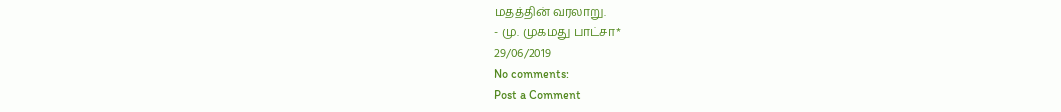மதத்தின் வரலாறு.
- மு. முகமது பாட்சா*
29/06/2019
No comments:
Post a Comment